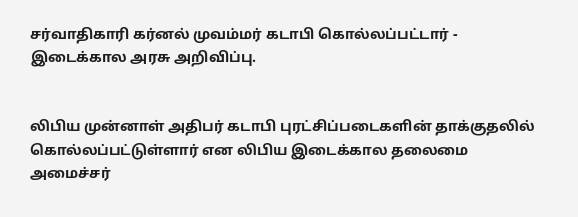சர்வாதிகாரி கர்னல் முவம்மர் கடாபி கொல்லப்பட்டார் - இடைக்கால அரசு அறிவிப்பு.


லிபிய முன்னாள் அதிபர் கடாபி புரட்சிப்படைகளின் தாக்குதலில் கொல்லப்பட்டுள்ளார் என லிபிய இடைக்கால தலைமை அமைச்சர்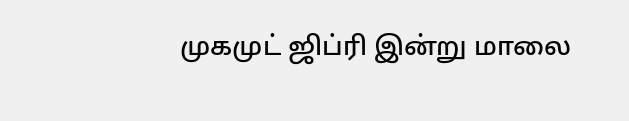முகமுட் ஜிப்ரி இன்று மாலை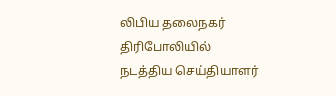லிபிய தலைநகர் திரிபோலியில் நடத்திய செய்தியாளர்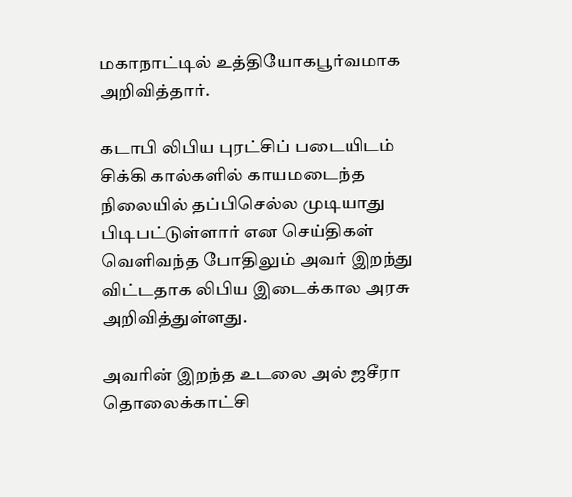மகாநாட்டில் உத்தியோகபூர்வமாக அறிவித்தார்.

கடாபி லிபிய புரட்சிப் படையிடம் சிக்கி கால்களில் காயமடைந்த நிலையில் தப்பிசெல்ல முடியாது பிடிபட்டுள்ளார் என செய்திகள் வெளிவந்த போதிலும் அவர் இறந்து விட்டதாக லிபிய இடைக்கால அரசு அறிவித்துள்ளது.

அவரின் இறந்த உடலை அல் ஜசீரா தொலைக்காட்சி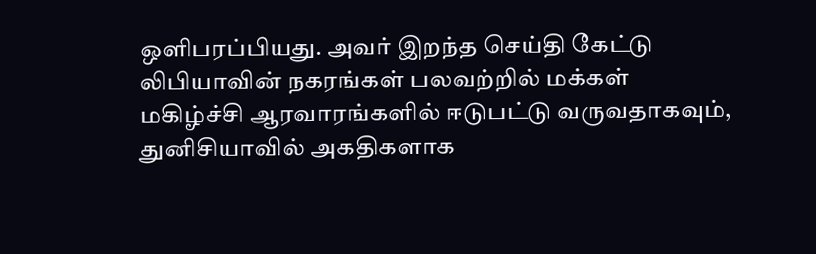ஒளிபரப்பியது. அவர் இறந்த செய்தி கேட்டு லிபியாவின் நகரங்கள் பலவற்றில் மக்கள் மகிழ்ச்சி ஆரவாரங்களில் ஈடுபட்டு வருவதாகவும், துனிசியாவில் அகதிகளாக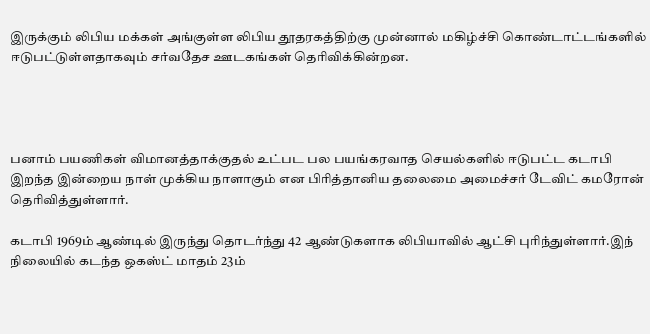இருக்கும் லிபிய மக்கள் அங்குள்ள லிபிய தூதரகத்திற்கு முன்னால் மகிழ்ச்சி கொண்டாட்டங்களில் ஈடுபட்டுள்ளதாகவும் சர்வதேச ஊடகங்கள் தெரிவிக்கின்றன.




பனாம் பயணிகள் விமானத்தாக்குதல் உட்பட பல பயங்கரவாத செயல்களில் ஈடுபட்ட கடாபி இறந்த இன்றைய நாள் முக்கிய நாளாகும் என பிரித்தானிய தலைமை அமைச்சர் டேவிட் கமரோன் தெரிவித்துள்ளார்.

கடாபி 1969ம் ஆண்டில் இருந்து தொடர்ந்து 42 ஆண்டுகளாக லிபியாவில் ஆட்சி புரிந்துள்ளார்.இந் நிலையில் கடந்த ஒகஸ்ட் மாதம் 23ம்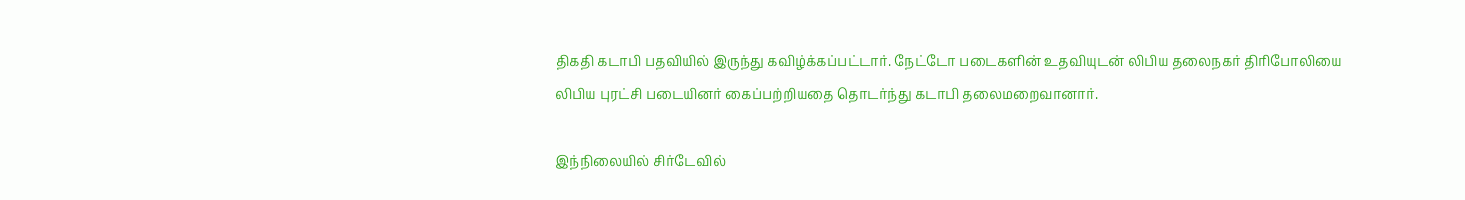திகதி கடாபி பதவியில் இருந்து கவிழ்க்கப்பட்டார். நேட்டோ படைகளின் உதவியுடன் லிபிய தலைநகர் திரிபோலியை லிபிய புரட்சி படையினர் கைப்பற்றியதை தொடர்ந்து கடாபி தலைமறைவானார்.

இந்நிலையில் சிர்டேவில்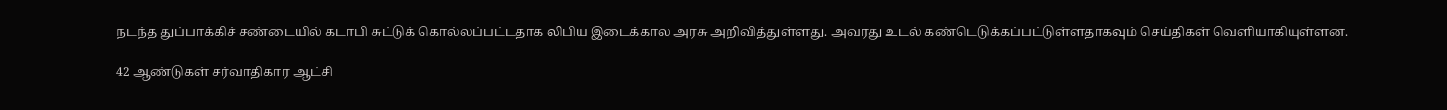நடந்த துப்பாக்கிச் சண்டையில் கடாபி சுட்டுக் கொல்லப்பட்டதாக லிபிய இடைக்கால அரசு அறிவித்துள்ளது. அவரது உடல் கண்டெடுக்கப்பட்டுள்ளதாகவும் செய்திகள் வெளியாகியுள்ளன.

42 ஆண்டுகள் சர்வாதிகார ஆட்சி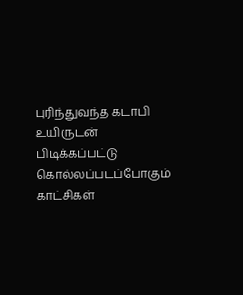புரிந்துவந்த கடாபி உயிருடன் பிடிக்கப்பட்டு கொல்லப்படப்போகும்  காட்சிகள்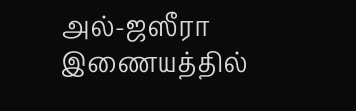அல்-ஜஸீரா இணையத்தில்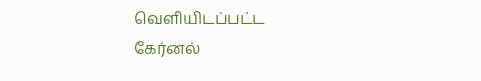வெளியிடப்பட்ட கேர்னல்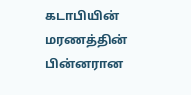கடாபியின் மரணத்தின் பின்னரான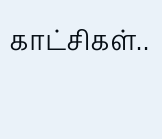காட்சிகள்..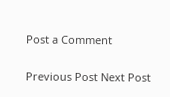Post a Comment

Previous Post Next Post